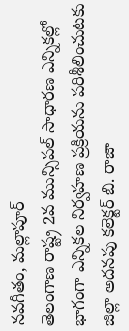నవగీతం, మల్లాపూర్
తెలంగాణ రాష్ట్ర 2వ మున్సిపల్ సాధారణ ఎన్నికల్లో భాగంగా ఎన్నికల నిర్వహణ ప్రక్రియను పరిశీలించుటకు జిల్లా అదనపు కలెక్టర్ బి. రాజా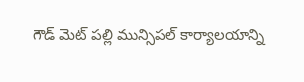గౌడ్ మెట్ పల్లి మున్సిపల్ కార్యాలయాన్ని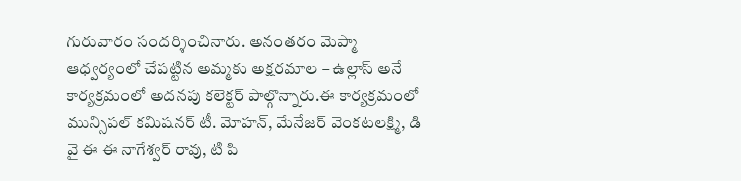గురువారం సందర్శించినారు. అనంతరం మెప్మా ఆధ్వర్యంలో చేపట్టిన అమ్మకు అక్షరమాల – ఉల్లాస్ అనే కార్యక్రమంలో అదనపు కలెక్టర్ పాల్గొన్నారు.ఈ కార్యక్రమంలో మున్సిపల్ కమిషనర్ టీ. మోహన్, మేనేజర్ వెంకటలక్ష్మి, డి వై ఈ ఈ నాగేశ్వర్ రావు, టి పి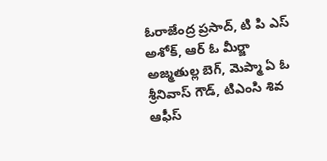ఓరాజేంద్ర ప్రసాద్, టి పి ఎస్ అశోక్, ఆర్ ఓ మీర్జా అజ్మతుల్ల బెగ్, మెప్మా ఏ ఓ శ్రీనివాస్ గౌడ్, టిఎంసి శివ ఆఫీస్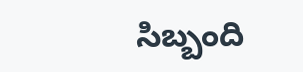సిబ్బంది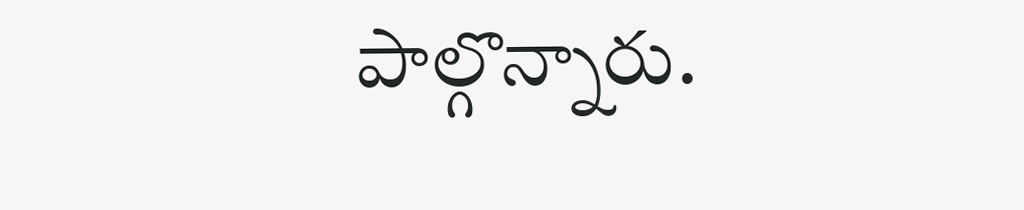పాల్గొన్నారు.